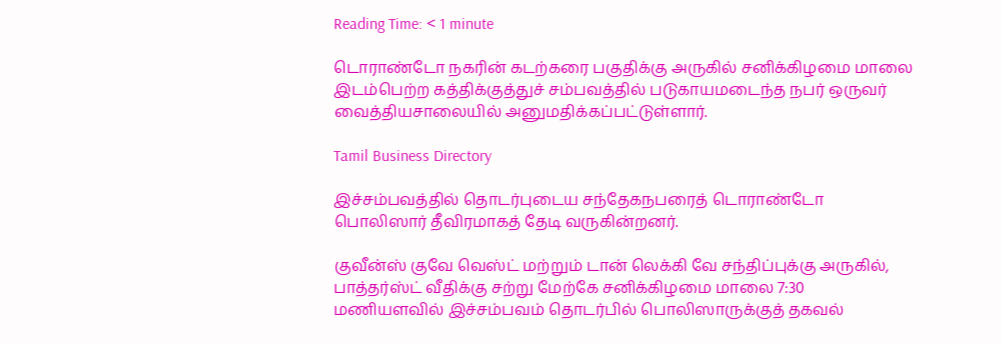Reading Time: < 1 minute

டொராண்டோ நகரின் கடற்கரை பகுதிக்கு அருகில் சனிக்கிழமை மாலை இடம்பெற்ற கத்திக்குத்துச் சம்பவத்தில் படுகாயமடைந்த நபர் ஒருவர் வைத்தியசாலையில் அனுமதிக்கப்பட்டுள்ளார்.

Tamil Business Directory

இச்சம்பவத்தில் தொடர்புடைய சந்தேகநபரைத் டொராண்டோ பொலிஸார் தீவிரமாகத் தேடி வருகின்றனர்.

குவீன்ஸ் குவே வெஸ்ட் மற்றும் டான் லெக்கி வே சந்திப்புக்கு அருகில், பாத்தர்ஸ்ட் வீதிக்கு சற்று மேற்கே சனிக்கிழமை மாலை 7:30 மணியளவில் இச்சம்பவம் தொடர்பில் பொலிஸாருக்குத் தகவல்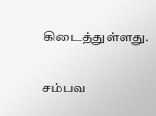கிடைத்துள்ளது.

சம்பவ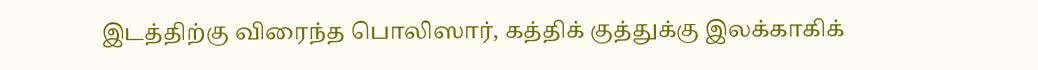இடத்திற்கு விரைந்த பொலிஸார், கத்திக் குத்துக்கு இலக்காகிக்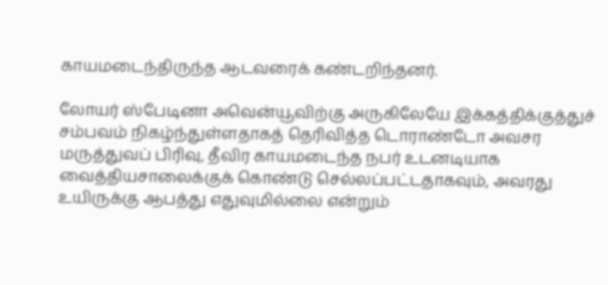காயமடைந்திருந்த ஆடவரைக் கண்டறிந்தனர்.

லோயர் ஸ்பேடினா அவென்யூவிற்கு அருகிலேயே இக்கத்திக்குத்துச் சம்பவம் நிகழ்ந்துள்ளதாகத் தெரிவித்த டொராண்டோ அவசர மருத்துவப் பிரிவு, தீவிர காயமடைந்த நபர் உடனடியாக வைத்தியசாலைக்குக் கொண்டு செல்லப்பட்டதாகவும், அவரது உயிருக்கு ஆபத்து எதுவுமில்லை என்றும்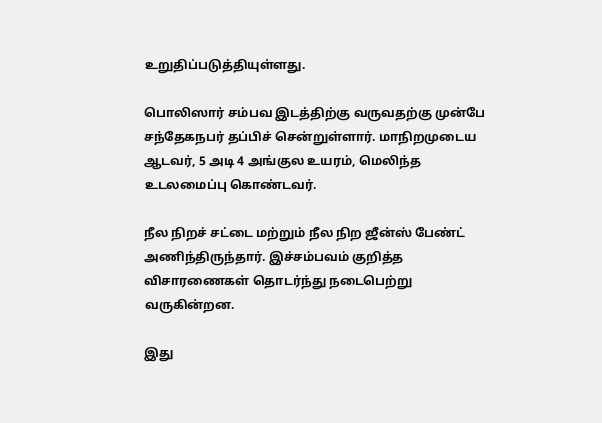உறுதிப்படுத்தியுள்ளது.

பொலிஸார் சம்பவ இடத்திற்கு வருவதற்கு முன்பே சந்தேகநபர் தப்பிச் சென்றுள்ளார். மாநிறமுடைய ஆடவர், 5 அடி 4 அங்குல உயரம், மெலிந்த உடலமைப்பு கொண்டவர்.

நீல நிறச் சட்டை மற்றும் நீல நிற ஜீன்ஸ் பேண்ட் அணிந்திருந்தார். இச்சம்பவம் குறித்த விசாரணைகள் தொடர்ந்து நடைபெற்று வருகின்றன.

இது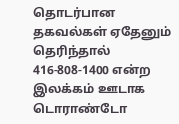தொடர்பான தகவல்கள் ஏதேனும் தெரிந்தால் 416-808-1400 என்ற இலக்கம் ஊடாக டொராண்டோ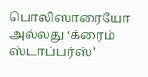பொலிஸாரையோ அல்லது ‘க்ரைம் ஸ்டாப்பர்ஸ்’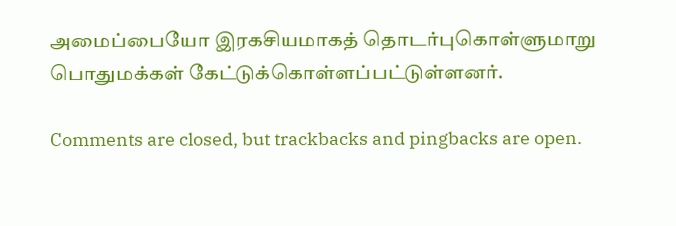அமைப்பையோ இரகசியமாகத் தொடர்புகொள்ளுமாறு பொதுமக்கள் கேட்டுக்கொள்ளப்பட்டுள்ளனர்.

Comments are closed, but trackbacks and pingbacks are open.